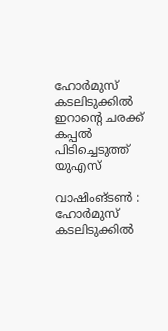ഹോർമുസ് കടലിടുക്കിൽ ഇറാന്റെ ചരക്ക് കപ്പൽ പിടിച്ചെടുത്ത് യുഎസ്

വാഷിംങ്ടൺ : ഹോർമുസ് കടലിടുക്കിൽ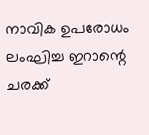നാവിക ഉപരോധം ലംഘിച്ച ഇറാന്റെ ചരക്ക്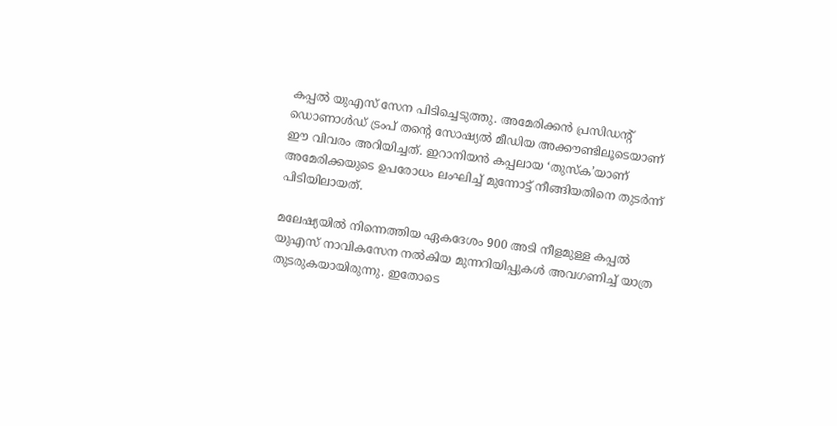കപ്പൽ യുഎസ് സേന പിടിച്ചെടുത്തു. അമേരിക്കൻ പ്രസിഡന്റ് ഡൊണാൾഡ് ട്രംപ് തന്റെ സോഷ്യൽ മീഡിയ അക്കൗണ്ടിലൂടെയാണ് ഈ വിവരം അറിയിച്ചത്. ഇറാനിയൻ കപ്പലായ ‘തുസ്ക’യാണ് അമേരിക്കയുടെ ഉപരോധം ലംഘിച്ച് മുന്നോട്ട് നീങ്ങിയതിനെ തുടർന്ന് പിടിയിലായത്.

മലേഷ്യയിൽ നിന്നെത്തിയ ഏകദേശം 900 അടി നീളമുള്ള കപ്പൽ യുഎസ് നാവികസേന നൽകിയ മുന്നറിയിപ്പുകൾ അവഗണിച്ച് യാത്ര തുടരുകയായിരുന്നു. ഇതോടെ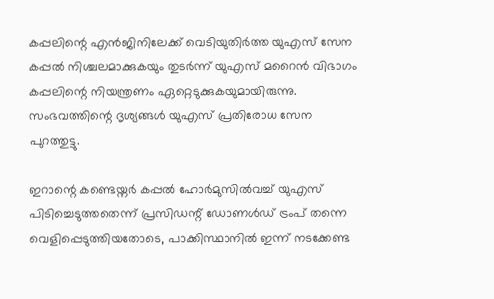കപ്പലിന്റെ എൻജിനിലേക്ക് വെടിയുതിർത്ത യുഎസ് സേന കപ്പൽ നിശ്ചലമാക്കുകയും തുടർന്ന് യുഎസ് മറൈൻ വിഭാഗം കപ്പലിന്റെ നിയന്ത്രണം ഏറ്റെടുക്കുകയുമായിരുന്നു. സംഭവത്തിന്റെ ദൃശ്യങ്ങൾ യുഎസ് പ്രതിരോധ സേന പുറത്തുട്ടു.

ഇറാന്റെ കണ്ടെയ്നർ കപ്പൽ ഹോർമുസിൽവച്ച് യുഎസ് പിടിച്ചെടുത്തതെന്ന് പ്രസിഡന്റ് ഡോണൾഡ് ട്രംപ് തന്നെ വെളിപ്പെടുത്തിയതോടെ, പാക്കിസ്ഥാനിൽ ഇന്ന് നടക്കേണ്ട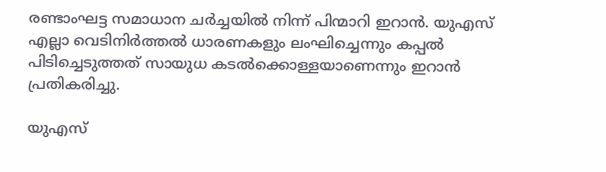രണ്ടാംഘട്ട സമാധാന ചർച്ചയിൽ നിന്ന് പിന്മാറി ഇറാൻ. യുഎസ് എല്ലാ വെടിനിർത്തൽ ധാരണകളും ലംഘിച്ചെന്നും കപ്പൽ പിടിച്ചെടുത്തത് സായുധ കടൽക്കൊള്ളയാണെന്നും ഇറാൻ പ്രതികരിച്ചു.

യുഎസ്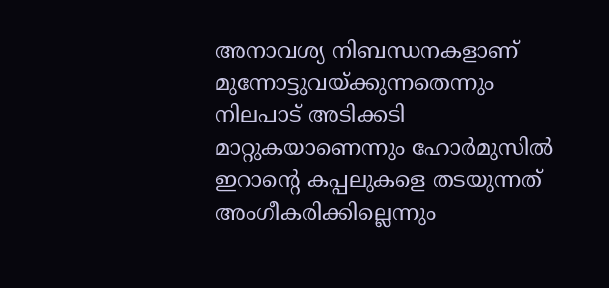അനാവശ്യ നിബന്ധനകളാണ് മുന്നോട്ടുവയ്ക്കുന്നതെന്നും നിലപാട് അടിക്കടി മാറ്റുകയാണെന്നും ഹോർമുസിൽ ഇറാന്റെ കപ്പലുകളെ തടയുന്നത് അംഗീകരിക്കില്ലെന്നും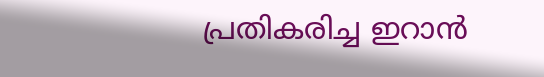പ്രതികരിച്ച ഇറാൻ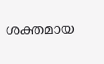ശക്തമായ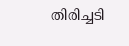തിരിച്ചടി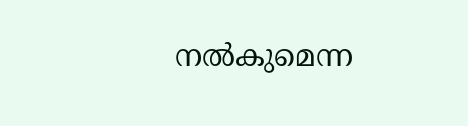നൽകുമെന്ന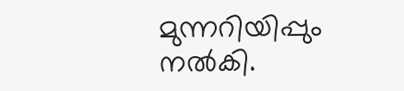മുന്നറിയിപ്പും നൽകി.